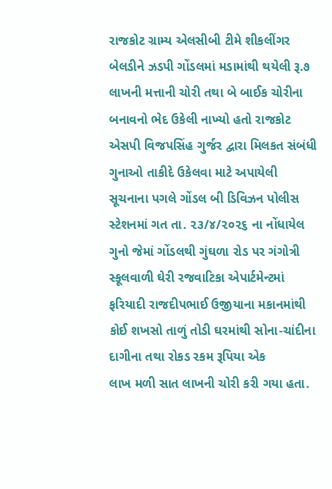રાજકોટ ગ્રામ્ય એલસીબી ટીમે શીકલીંગર બેલડીને ઝડપી ગોંડલમાં મડામાંથી થયેલી રૂ.૭ લાખની મત્તાની ચોરી તથા બે બાઈક ચોરીના બનાવનો ભેદ ઉકેલી નાખ્યો હતો રાજકોટ એસપી વિજપસિંહ ગુર્જર દ્વારા મિલકત સંબંધી ગુનાઓ તાકીદે ઉકેલવા માટે અપાયેલી સૂચનાના પગલે ગોંડલ બી ડિવિઝન પોલીસ સ્ટેશનમાં ગત તા. ૨૩/૪/૨૦૨૬ ના નોંધાયેલ ગુનો જેમાં ગોંડલથી ગુંઘળા રોડ પર ગંગોત્રી સ્કૂલવાળી ઘેરી રજવાટિકા એપાર્ટમેન્ટમાં ફરિયાદી રાજદીપભાઈ ઉજીયાના મકાનમાંથી કોઈ શખસો તાળું તોડી ઘરમાંથી સોના-ચાંદીના દાગીના તથા રોકડ રકમ રૂપિયા એક
લાખ મળી સાત લાખની ચોરી કરી ગયા હતા.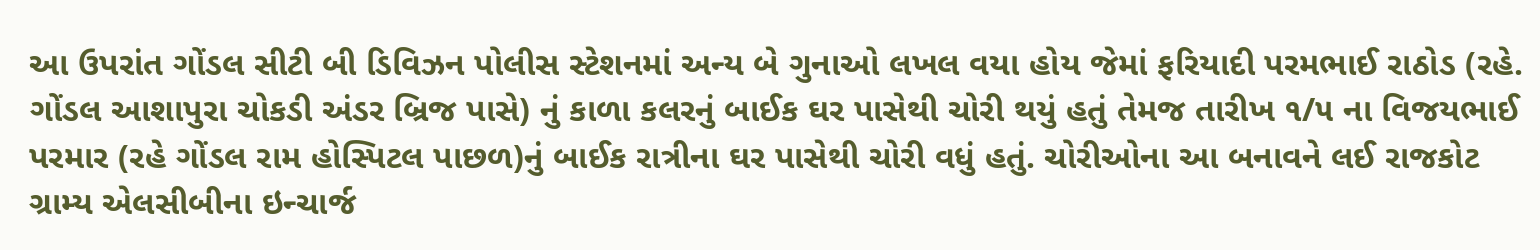આ ઉપરાંત ગોંડલ સીટી બી ડિવિઝન પોલીસ સ્ટેશનમાં અન્ય બે ગુનાઓ લખલ વયા હોય જેમાં ફરિયાદી પરમભાઈ રાઠોડ (રહે. ગોંડલ આશાપુરા ચોકડી અંડર બ્રિજ પાસે) નું કાળા કલરનું બાઈક ઘર પાસેથી ચોરી થયું હતું તેમજ તારીખ ૧/૫ ના વિજયભાઈ પરમાર (રહે ગોંડલ રામ હોસ્પિટલ પાછળ)નું બાઈક રાત્રીના ઘર પાસેથી ચોરી વધું હતું. ચોરીઓના આ બનાવને લઈ રાજકોટ ગ્રામ્ય એલસીબીના ઇન્ચાર્જ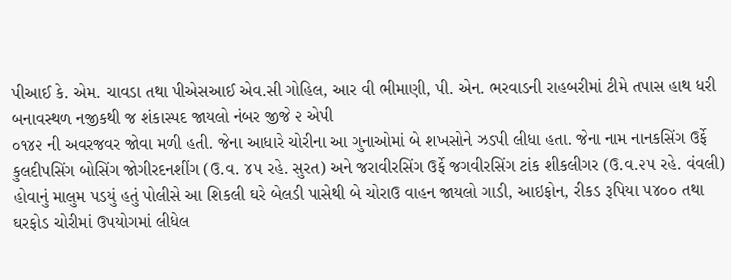પીઆઈ કે. એમ. ચાવડા તથા પીએસઆઈ એવ.સી ગોહિલ, આર વી ભીમાણી, પી. એન. ભરવાડની રાહબરીમાં ટીમે તપાસ હાથ ધરી બનાવસ્થળ નજીકથી જ શંકાસ્પદ જાયલો નંબર જીજે ૨ એપી
૦૧૪૨ ની અવરજવર જોવા મળી હતી. જેના આધારે ચોરીના આ ગુનાઓમાં બે શખસોને ઝડપી લીધા હતા. જેના નામ નાનકસિંગ ઉર્ફે કુલદીપસિંગ બોસિંગ જોગીરદનશીંગ (ઉ.વ. ૪૫ રહે. સુરત) અને જરાવીરસિંગ ઉર્ફે જગવીરસિંગ ટાંક શીકલીગર (ઉ.વ.૨૫ રહે. વંવલી) હોવાનું માલુમ પડયું હતું પોલીસે આ શિકલી ઘરે બેલડી પાસેથી બે ચોરાઉ વાહન જાયલો ગાડી, આઇફોન, રીકડ રૂપિયા ૫૪૦૦ તથા ઘરફોડ ચોરીમાં ઉપયોગમાં લીધેલ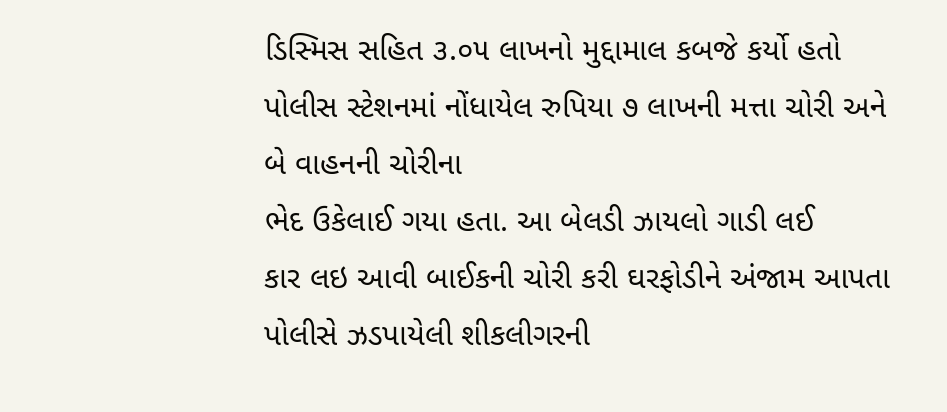ડિસ્મિસ સહિત ૩.૦૫ લાખનો મુદ્દામાલ કબજે કર્યો હતો પોલીસ સ્ટેશનમાં નોંધાયેલ રુપિયા ૭ લાખની મત્તા ચોરી અને બે વાહનની ચોરીના
ભેદ ઉકેલાઈ ગયા હતા. આ બેલડી ઝાયલો ગાડી લઈ
કાર લઇ આવી બાઈકની ચોરી કરી ઘરફોડીને અંજામ આપતા
પોલીસે ઝડપાયેલી શીકલીગરની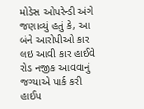મોડેસ ઓપરેન્ડી અંગે જણાવ્યું હતું કે, આ બંને આરોપીઓ કાર લઇ આવી કાર હાઈવે રોડ નજીક આવવાનું જગ્યાએ પાર્ક કરી હાઈપ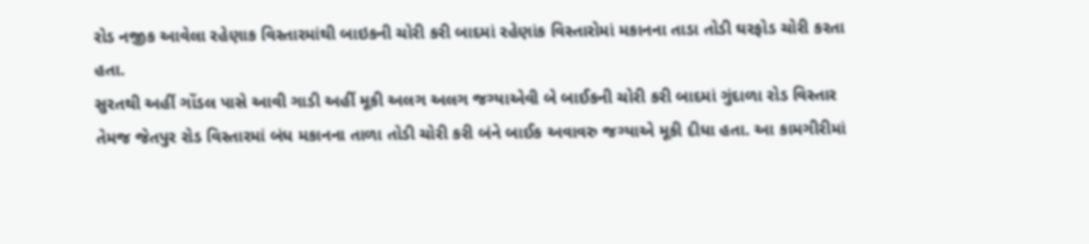રોડ નજીક આવેલા રહેણાક વિસ્તારમાંથી બાઇકની ચોરી કરી બાદમાં રહેણાંક વિસ્તારોમાં મકાનના તાડા તોડી ઘરફોડ ચોરી કરતા હતા.
સુરતથી અહીં ગોંડલ પાસે આવી ગાડી અહીં મૂકી અલગ અલગ જગ્યાએવી બે બાઈકની ચોરી કરી બાદમાં ગુંદાળા રોડ વિસ્તાર તેમજ જેતપુર રોડ વિસ્તારમાં બંધ મકાનના તાળા તોડી ચોરી કરી બંને બાઈક અવાવરુ જગ્યાએ મૂકી દીધા હતા. આ કામગીરીમાં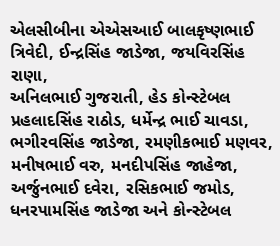એલસીબીના એએસઆઈ બાલકૃષ્ણભાઈ ત્રિવેદી, ઈન્દ્રસિંહ જાડેજા, જયવિરસિંહ રાણા,
અનિલભાઈ ગુજરાતી, હેડ કોન્સ્ટેબલ પ્રહલાદસિંહ રાઠોડ, ધર્મેન્દ્ર ભાઈ ચાવડા, ભગીરવસિંહ જાડેજા, રમણીકભાઈ મણવર, મનીષભાઈ વરુ, મનદીપસિંહ જાહેજા, અર્જુનભાઈ દવેરા, રસિકભાઈ જમોડ, ધનરપામસિંહ જાડેજા અને કોન્સ્ટેબલ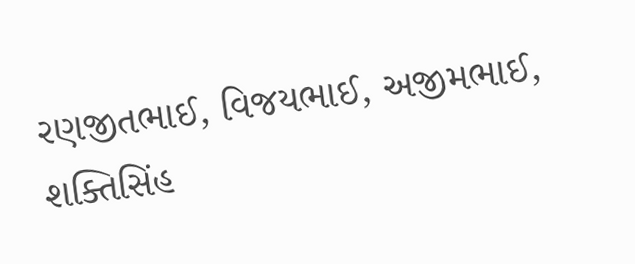રણજીતભાઈ, વિજયભાઈ, અજીમભાઈ, શક્તિસિંહ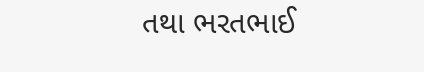તથા ભરતભાઈ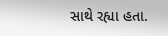સાથે રહ્યા હતા.